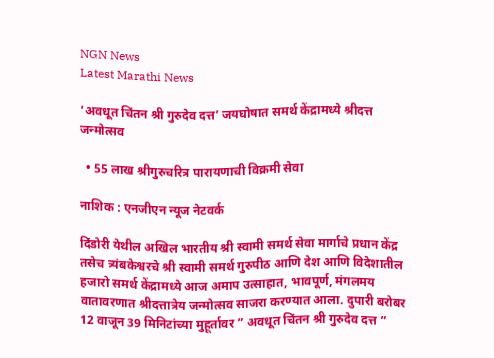NGN News
Latest Marathi News

‘अवधूत चिंतन श्री गुरुदेव दत्त’ जयघोषात समर्थ केंद्रामध्ये श्रीदत्त जन्मोत्सव

  • 55 लाख श्रीगुरुचरित्र पारायणाची विक्रमी सेवा

नाशिक : एनजीएन न्यूज नेटवर्क

दिंडोरी येथील अखिल भारतीय श्री स्वामी समर्थ सेवा मार्गाचे प्रधान केंद्र तसेच त्र्यंबकेश्वरचे श्री स्वामी समर्थ गुरुपीठ आणि देश आणि विदेशातील हजारो समर्थ केंद्रामध्ये आज अमाप उत्साहात, भावपूर्ण, मंगलमय वातावरणात श्रीदत्तात्रेय जन्मोत्सव साजरा करण्यात आला. दुपारी बरोबर 12 वाजून 39 मिनिटांच्या मुहूर्तावर ” अवधूत चिंतन श्री गुरुदेव दत्त ”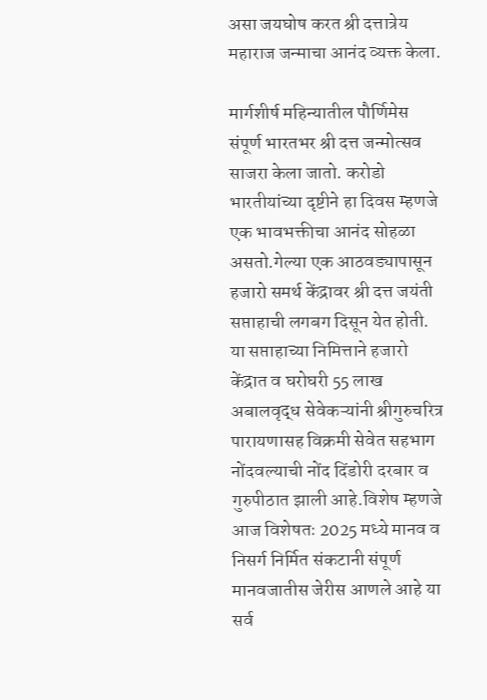असा जयघोष करत श्री दत्तात्रेय महाराज जन्माचा आनंद व्यक्त केला.

मार्गशीर्ष महिन्यातील पौर्णिमेस संपूर्ण भारतभर श्री दत्त जन्मोत्सव साजरा केला जातो. करोडो भारतीयांच्या दृष्टीने हा दिवस म्हणजे एक भावभक्तीचा आनंद सोहळा असतो.गेल्या एक आठवड्यापासून हजारो समर्थ केंद्रावर श्री दत्त जयंती सप्ताहाची लगबग दिसून येत होती. या सप्ताहाच्या निमित्ताने हजारो केंद्रात व घरोघरी 55 लाख अबालवृद्ध सेवेकऱ्यांनी श्रीगुरुचरित्र पारायणासह विक्रमी सेवेत सहभाग नोंदवल्याची नोंद दिंडोरी दरबार व गुरुपीठात झाली आहे.विशेष म्हणजे आज विशेषतः 2025 मध्ये मानव व निसर्ग निर्मित संकटानी संपूर्ण मानवजातीस जेरीस आणले आहे या सर्व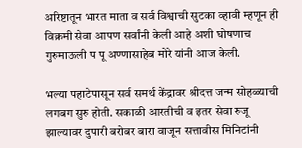अरिष्टातून भारत माता व सर्व विश्वाची सुटका व्हावी म्हणून ही विक्रमी सेवा आपण सर्वांनी केली आहे अशी घोषणाच गुरुमाऊली प पू अण्णासाहेब मोरे यांनी आज केली.

भल्या पहाटेपासून सर्व समर्थ केंद्रावर श्रीदत्त जन्म सोहळ्याची लगबग सुरु होती. सकाळी आरतीची व इतर सेवा रुजू झाल्यावर दुपारी बरोबर बारा वाजून सत्तावीस मिनिटांनी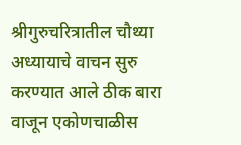श्रीगुरुचरित्रातील चौथ्या अध्यायाचे वाचन सुरु करण्यात आले ठीक बारा वाजून एकोणचाळीस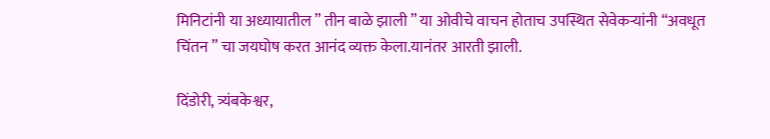मिनिटांनी या अध्यायातील ” तीन बाळे झाली ” या ओवीचे वाचन होताच उपस्थित सेवेकऱ्यांनी “अवधूत चिंतन ” चा जयघोष करत आनंद व्यक्त केला.यानंतर आरती झाली.

दिंडोरी, त्र्यंबकेश्वर,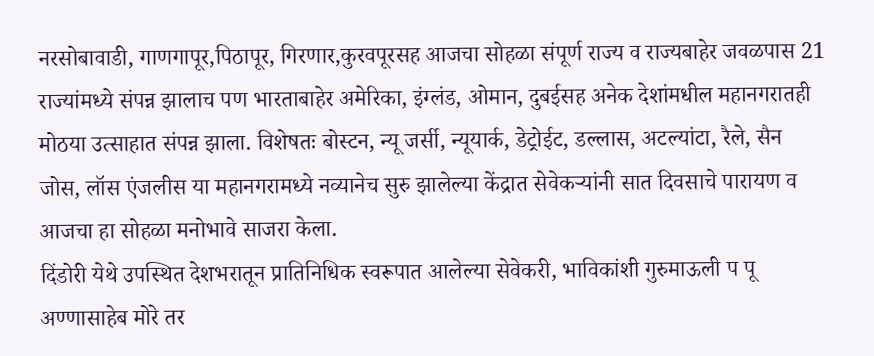नरसोबावाडी, गाणगापूर,पिठापूर, गिरणार,कुरवपूरसह आजचा सोहळा संपूर्ण राज्य व राज्यबाहेर जवळपास 21 राज्यांमध्ये संपन्न झालाच पण भारताबाहेर अमेरिका, इंग्लंड, ओमान, दुबईसह अनेक देशांमधील महानगरातही मोठया उत्साहात संपन्न झाला. विशेषतः बोस्टन, न्यू जर्सी, न्यूयार्क, डेट्रोईट, डल्लास, अटल्यांटा, रैले, सैन जोस, लॉस एंजलीस या महानगरामध्ये नव्यानेच सुरु झालेल्या केंद्रात सेवेकऱ्यांनी सात दिवसाचे पारायण व आजचा हा सोहळा मनोभावे साजरा केला.
दिंडोरी येथे उपस्थित देशभरातून प्रातिनिधिक स्वरूपात आलेल्या सेवेकरी, भाविकांशी गुरुमाऊली प पू अण्णासाहेब मोरे तर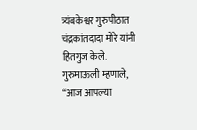त्र्यंबकेश्वर गुरुपीठात चंद्रकांतदादा मोरे यांनी हितगुज केले. गुरुमाऊली म्हणाले, “आज आपल्या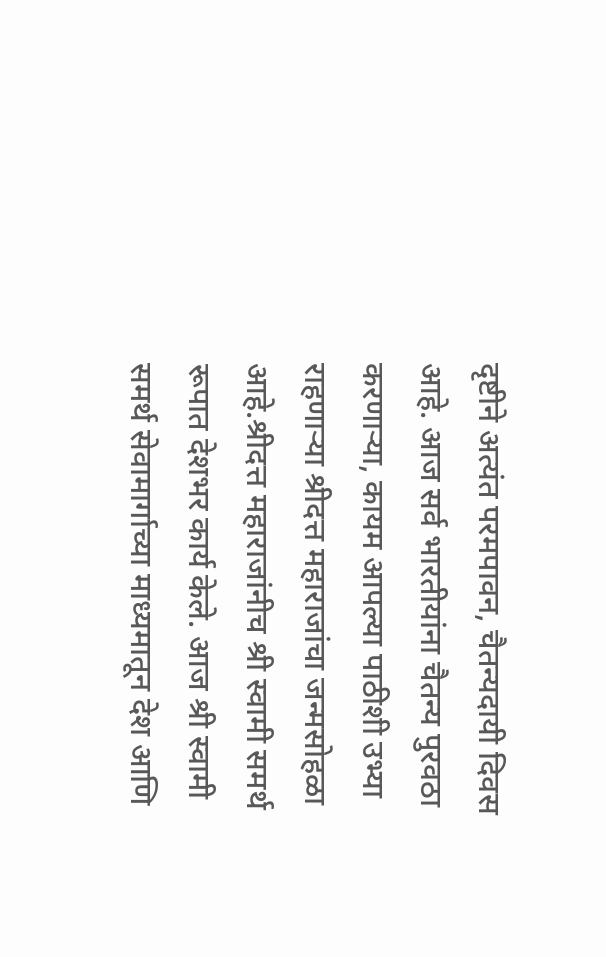दृष्टीने अत्यंत परमपावन, चैतन्यदायी दिवस आहे. आज सर्व भारतीयांना चैतन्य पुरवठा करणाऱ्या, कायम आपल्या पाठीशी उभ्या राहणाऱ्या श्रीदत्त महाराजांचा जन्मसोहळा आहे.श्रीदत्त महाराजांनीच श्री स्वामी समर्थ रूपात देशभर कार्य केले. आज श्री स्वामी समर्थ सेवामार्गाच्या माध्यमातून देश आणि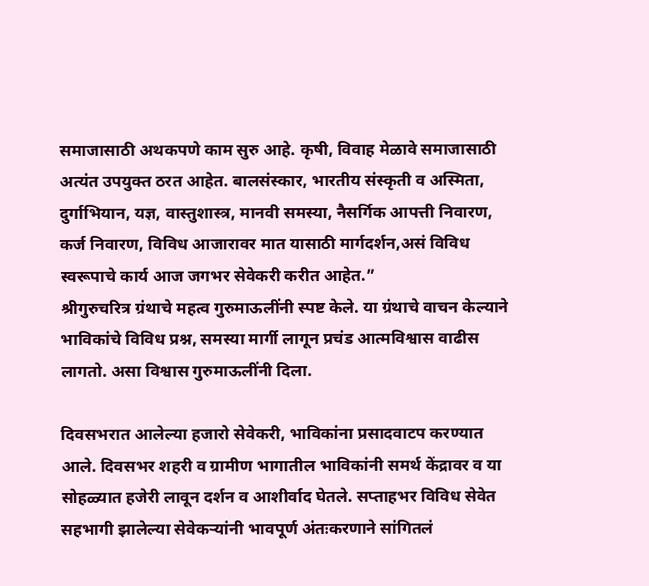समाजासाठी अथकपणे काम सुरु आहे. कृषी, विवाह मेळावे समाजासाठी अत्यंत उपयुक्त ठरत आहेत. बालसंस्कार, भारतीय संस्कृती व अस्मिता, दुर्गाभियान, यज्ञ, वास्तुशास्त्र, मानवी समस्या, नैसर्गिक आपत्ती निवारण, कर्ज निवारण, विविध आजारावर मात यासाठी मार्गदर्शन,असं विविध स्वरूपाचे कार्य आज जगभर सेवेकरी करीत आहेत.”
श्रीगुरुचरित्र ग्रंथाचे महत्व गुरुमाऊलींनी स्पष्ट केले. या ग्रंथाचे वाचन केल्याने भाविकांचे विविध प्रश्न, समस्या मार्गी लागून प्रचंड आत्मविश्वास वाढीस लागतो. असा विश्वास गुरुमाऊलींनी दिला.

दिवसभरात आलेल्या हजारो सेवेकरी, भाविकांना प्रसादवाटप करण्यात आले. दिवसभर शहरी व ग्रामीण भागातील भाविकांनी समर्थ केंद्रावर व या सोहळ्यात हजेरी लावून दर्शन व आशीर्वाद घेतले. सप्ताहभर विविध सेवेत सहभागी झालेल्या सेवेकऱ्यांनी भावपूर्ण अंतःकरणाने सांगितलं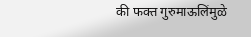की फक्त गुरुमाऊलिंमुळे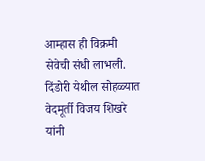आम्हास ही विक्रमी सेवेची संधी लाभली. दिंडोरी येथील सोहळ्यात वेदमूर्ती विजय शिखरे यांनी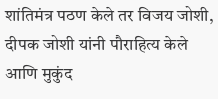शांतिमंत्र पठण केले तर विजय जोशी, दीपक जोशी यांनी पौराहित्य केले आणि मुकुंद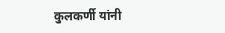कुलकर्णी यांनी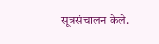सूत्रसंचालन केले.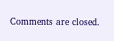Comments are closed.